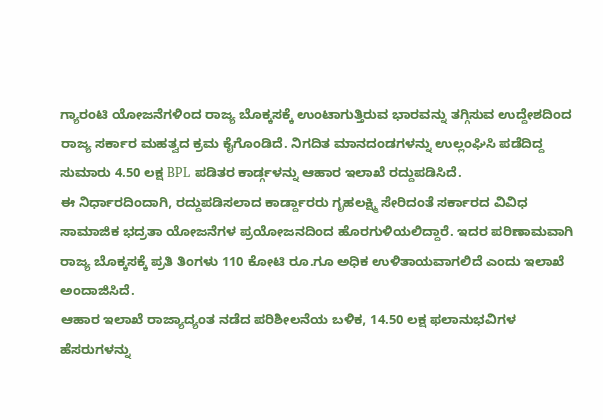ಗ್ಯಾರಂಟಿ ಯೋಜನೆಗಳಿಂದ ರಾಜ್ಯ ಬೊಕ್ಕಸಕ್ಕೆ ಉಂಟಾಗುತ್ತಿರುವ ಭಾರವನ್ನು ತಗ್ಗಿಸುವ ಉದ್ದೇಶದಿಂದ ರಾಜ್ಯ ಸರ್ಕಾರ ಮಹತ್ವದ ಕ್ರಮ ಕೈಗೊಂಡಿದೆ. ನಿಗದಿತ ಮಾನದಂಡಗಳನ್ನು ಉಲ್ಲಂಘಿಸಿ ಪಡೆದಿದ್ದ ಸುಮಾರು 4.50 ಲಕ್ಷ BPL ಪಡಿತರ ಕಾರ್ಡ್ಗಳನ್ನು ಆಹಾರ ಇಲಾಖೆ ರದ್ದುಪಡಿಸಿದೆ.
ಈ ನಿರ್ಧಾರದಿಂದಾಗಿ, ರದ್ದುಪಡಿಸಲಾದ ಕಾರ್ಡ್ದಾರರು ಗೃಹಲಕ್ಷ್ಮಿ ಸೇರಿದಂತೆ ಸರ್ಕಾರದ ವಿವಿಧ ಸಾಮಾಜಿಕ ಭದ್ರತಾ ಯೋಜನೆಗಳ ಪ್ರಯೋಜನದಿಂದ ಹೊರಗುಳಿಯಲಿದ್ದಾರೆ. ಇದರ ಪರಿಣಾಮವಾಗಿ ರಾಜ್ಯ ಬೊಕ್ಕಸಕ್ಕೆ ಪ್ರತಿ ತಿಂಗಳು 110 ಕೋಟಿ ರೂ.ಗೂ ಅಧಿಕ ಉಳಿತಾಯವಾಗಲಿದೆ ಎಂದು ಇಲಾಖೆ ಅಂದಾಜಿಸಿದೆ.
ಆಹಾರ ಇಲಾಖೆ ರಾಜ್ಯಾದ್ಯಂತ ನಡೆದ ಪರಿಶೀಲನೆಯ ಬಳಿಕ, 14.50 ಲಕ್ಷ ಫಲಾನುಭವಿಗಳ ಹೆಸರುಗಳನ್ನು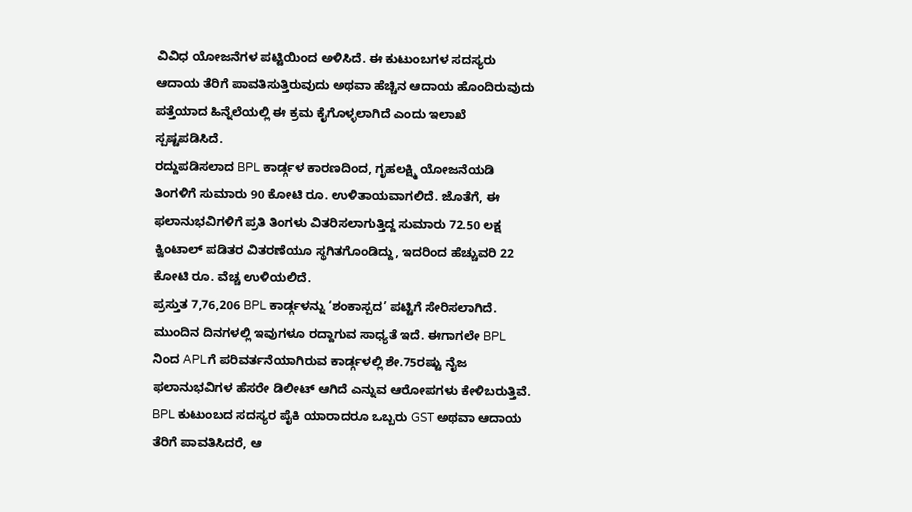ವಿವಿಧ ಯೋಜನೆಗಳ ಪಟ್ಟಿಯಿಂದ ಅಳಿಸಿದೆ. ಈ ಕುಟುಂಬಗಳ ಸದಸ್ಯರು ಆದಾಯ ತೆರಿಗೆ ಪಾವತಿಸುತ್ತಿರುವುದು ಅಥವಾ ಹೆಚ್ಚಿನ ಆದಾಯ ಹೊಂದಿರುವುದು ಪತ್ತೆಯಾದ ಹಿನ್ನೆಲೆಯಲ್ಲಿ ಈ ಕ್ರಮ ಕೈಗೊಳ್ಳಲಾಗಿದೆ ಎಂದು ಇಲಾಖೆ ಸ್ಪಷ್ಟಪಡಿಸಿದೆ.
ರದ್ದುಪಡಿಸಲಾದ BPL ಕಾರ್ಡ್ಗಳ ಕಾರಣದಿಂದ, ಗೃಹಲಕ್ಷ್ಮಿ ಯೋಜನೆಯಡಿ ತಿಂಗಳಿಗೆ ಸುಮಾರು 90 ಕೋಟಿ ರೂ. ಉಳಿತಾಯವಾಗಲಿದೆ. ಜೊತೆಗೆ, ಈ ಫಲಾನುಭವಿಗಳಿಗೆ ಪ್ರತಿ ತಿಂಗಳು ವಿತರಿಸಲಾಗುತ್ತಿದ್ದ ಸುಮಾರು 72.50 ಲಕ್ಷ ಕ್ವಿಂಟಾಲ್ ಪಡಿತರ ವಿತರಣೆಯೂ ಸ್ಥಗಿತಗೊಂಡಿದ್ದು, ಇದರಿಂದ ಹೆಚ್ಚುವರಿ 22 ಕೋಟಿ ರೂ. ವೆಚ್ಚ ಉಳಿಯಲಿದೆ.
ಪ್ರಸ್ತುತ 7,76,206 BPL ಕಾರ್ಡ್ಗಳನ್ನು ‘ಶಂಕಾಸ್ಪದ’ ಪಟ್ಟಿಗೆ ಸೇರಿಸಲಾಗಿದೆ. ಮುಂದಿನ ದಿನಗಳಲ್ಲಿ ಇವುಗಳೂ ರದ್ದಾಗುವ ಸಾಧ್ಯತೆ ಇದೆ. ಈಗಾಗಲೇ BPL ನಿಂದ APLಗೆ ಪರಿವರ್ತನೆಯಾಗಿರುವ ಕಾರ್ಡ್ಗಳಲ್ಲಿ ಶೇ.75ರಷ್ಟು ನೈಜ ಫಲಾನುಭವಿಗಳ ಹೆಸರೇ ಡಿಲೀಟ್ ಆಗಿದೆ ಎನ್ನುವ ಆರೋಪಗಳು ಕೇಳಿಬರುತ್ತಿವೆ.
BPL ಕುಟುಂಬದ ಸದಸ್ಯರ ಪೈಕಿ ಯಾರಾದರೂ ಒಬ್ಬರು GST ಅಥವಾ ಆದಾಯ ತೆರಿಗೆ ಪಾವತಿಸಿದರೆ, ಆ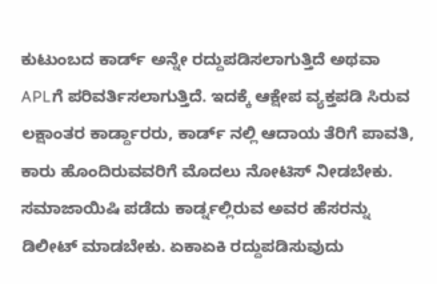ಕುಟುಂಬದ ಕಾರ್ಡ್ ಅನ್ನೇ ರದ್ದುಪಡಿಸಲಾಗುತ್ತಿದೆ ಅಥವಾ APLಗೆ ಪರಿವರ್ತಿಸಲಾಗುತ್ತಿದೆ. ಇದಕ್ಕೆ ಆಕ್ಷೇಪ ವ್ಯಕ್ತಪಡಿ ಸಿರುವ ಲಕ್ಷಾಂತರ ಕಾರ್ಡ್ದಾರರು, ಕಾರ್ಡ್ ನಲ್ಲಿ ಆದಾಯ ತೆರಿಗೆ ಪಾವತಿ, ಕಾರು ಹೊಂದಿರುವವರಿಗೆ ಮೊದಲು ನೋಟಿಸ್ ನೀಡಬೇಕು. ಸಮಾಜಾಯಿಷಿ ಪಡೆದು ಕಾರ್ಡ್ನಲ್ಲಿರುವ ಅವರ ಹೆಸರನ್ನು ಡಿಲೀಟ್ ಮಾಡಬೇಕು. ಏಕಾಏಕಿ ರದ್ದುಪಡಿಸುವುದು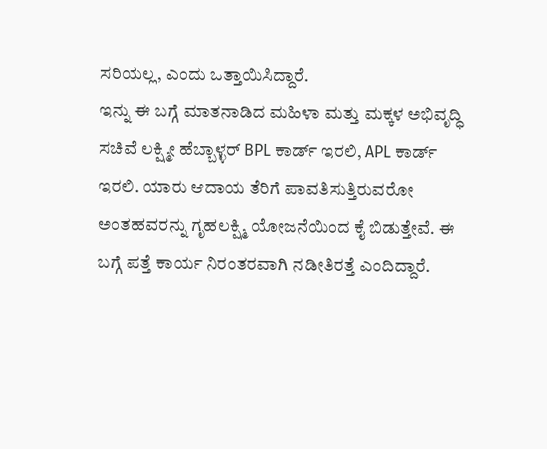ಸರಿಯಲ್ಲ, ಎಂದು ಒತ್ತಾಯಿಸಿದ್ದಾರೆ.
ಇನ್ನು ಈ ಬಗ್ಗೆ ಮಾತನಾಡಿದ ಮಹಿಳಾ ಮತ್ತು ಮಕ್ಕಳ ಅಭಿವೃದ್ಧಿ ಸಚಿವೆ ಲಕ್ಷ್ಮೀ ಹೆಬ್ಬಾಳ್ಳರ್ BPL ಕಾರ್ಡ್ ಇರಲಿ, APL ಕಾರ್ಡ್ ಇರಲಿ. ಯಾರು ಆದಾಯ ತೆರಿಗೆ ಪಾವತಿಸುತ್ತಿರುವರೋ ಅಂತಹವರನ್ನು ಗೃಹಲಕ್ಷ್ಮಿ ಯೋಜನೆಯಿಂದ ಕೈ ಬಿಡುತ್ತೇವೆ. ಈ ಬಗ್ಗೆ ಪತ್ತೆ ಕಾರ್ಯ ನಿರಂತರವಾಗಿ ನಡೀತಿರತ್ತೆ ಎಂದಿದ್ದಾರೆ.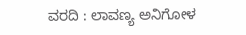ವರದಿ : ಲಾವಣ್ಯ ಅನಿಗೋಳ